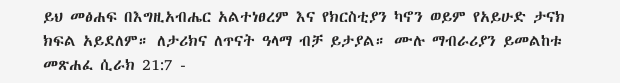ይህ መፅሐፍ በእግዚአብሔር አልተነፀረም እና የክርስቲያን ካኖን ወይም የአይሁድ ታናክ ክፍል አይደለም። ለታሪክና ለጥናት ዓላማ ብቻ ይታያል። ሙሉ ማብራሪያን ይመልከቱ መጽሐፈ ሲራክ 21:7 -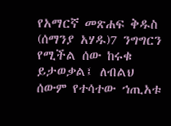የአማርኛ መጽሐፍ ቅዱስ (ሰማንያ አሃዱ)7 ንግግርን የሚችል ሰው ከሩቁ ይታወቃል፤ ለብልህ ሰውም የተሳተው ኀጢአቱ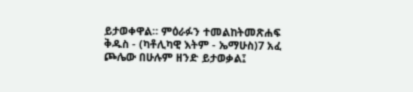ይታወቀዋል። ምዕራፉን ተመልከትመጽሐፍ ቅዱስ - (ካቶሊካዊ እትም - ኤማሁስ)7 አፈ ጮሌው በሁሉም ዘንድ ይታወቃል፤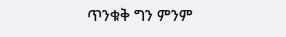ጥንቁቅ ግን ምንም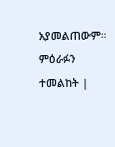አያመልጠውም። ምዕራፉን ተመልከት |